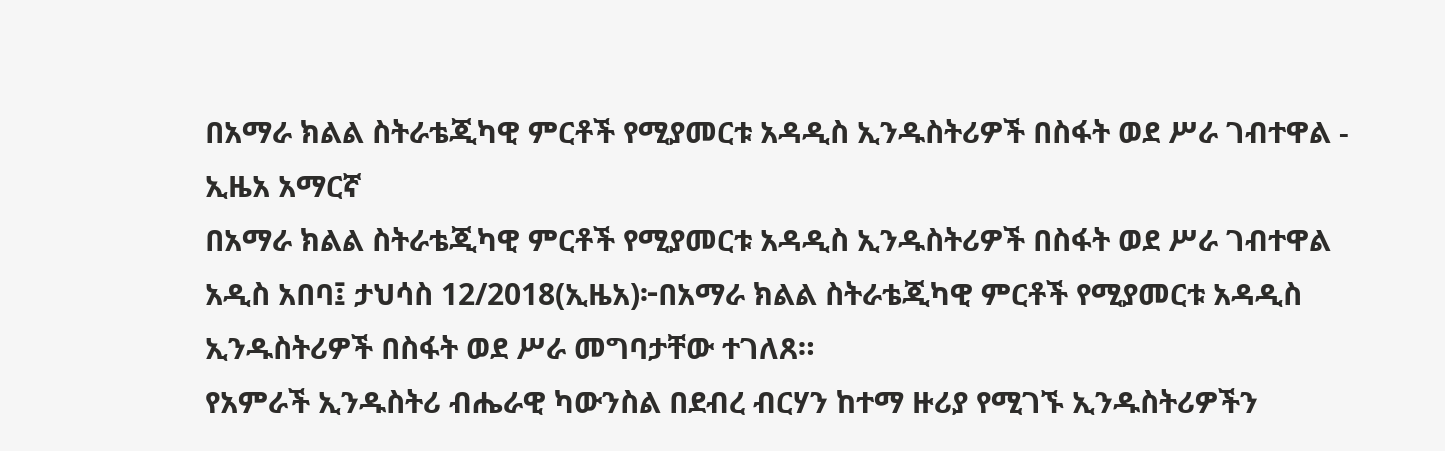በአማራ ክልል ስትራቴጂካዊ ምርቶች የሚያመርቱ አዳዲስ ኢንዱስትሪዎች በስፋት ወደ ሥራ ገብተዋል - ኢዜአ አማርኛ
በአማራ ክልል ስትራቴጂካዊ ምርቶች የሚያመርቱ አዳዲስ ኢንዱስትሪዎች በስፋት ወደ ሥራ ገብተዋል
አዲስ አበባ፤ ታህሳስ 12/2018(ኢዜአ)፦በአማራ ክልል ስትራቴጂካዊ ምርቶች የሚያመርቱ አዳዲስ ኢንዱስትሪዎች በስፋት ወደ ሥራ መግባታቸው ተገለጸ።
የአምራች ኢንዱስትሪ ብሔራዊ ካውንስል በደብረ ብርሃን ከተማ ዙሪያ የሚገኙ ኢንዱስትሪዎችን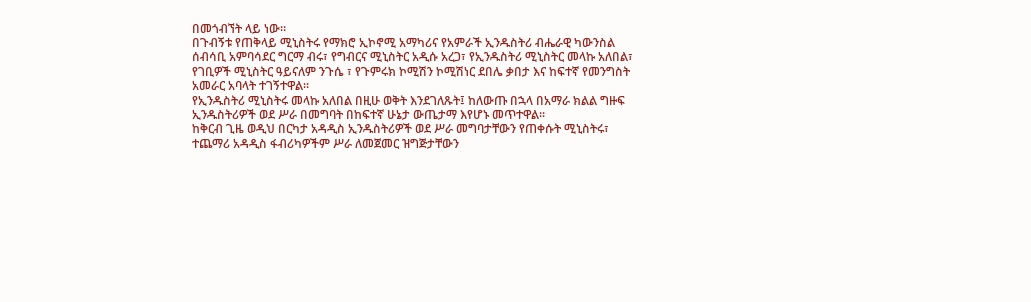በመጎብኘት ላይ ነው።
በጉብኝቱ የጠቅላይ ሚኒስትሩ የማክሮ ኢኮኖሚ አማካሪና የአምራች ኢንዱስትሪ ብሔራዊ ካውንስል ሰብሳቢ አምባሳደር ግርማ ብሩ፣ የግብርና ሚኒስትር አዲሱ አረጋ፣ የኢንዱስትሪ ሚኒስትር መላኩ አለበል፣ የገቢዎች ሚኒስትር ዓይናለም ንጉሴ ፣ የጉምሩክ ኮሚሽን ኮሚሽነር ደበሌ ቃበታ እና ከፍተኛ የመንግስት አመራር አባላት ተገኝተዋል።
የኢንዱስትሪ ሚኒስትሩ መላኩ አለበል በዚሁ ወቅት እንደገለጹት፤ ከለውጡ በኋላ በአማራ ክልል ግዙፍ ኢንዱስትሪዎች ወደ ሥራ በመግባት በከፍተኛ ሁኔታ ውጤታማ እየሆኑ መጥተዋል።
ከቅርብ ጊዜ ወዲህ በርካታ አዳዲስ ኢንዱስትሪዎች ወደ ሥራ መግባታቸውን የጠቀሱት ሚኒስትሩ፣ ተጨማሪ አዳዲስ ፋብሪካዎችም ሥራ ለመጀመር ዝግጅታቸውን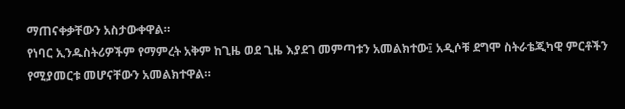ማጠናቀቃቸውን አስታውቀዋል።
የነባር ኢንዱስትሪዎችም የማምረት አቅም ከጊዜ ወደ ጊዜ እያደገ መምጣቱን አመልክተው፤ አዲሶቹ ደግሞ ስትራቴጂካዊ ምርቶችን የሚያመርቱ መሆናቸውን አመልክተዋል።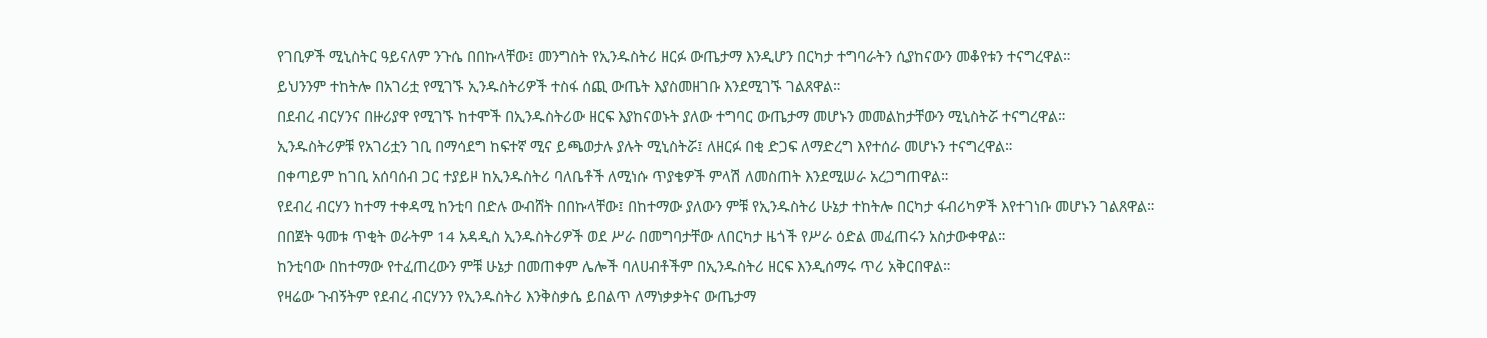የገቢዎች ሚኒስትር ዓይናለም ንጉሴ በበኩላቸው፤ መንግስት የኢንዱስትሪ ዘርፉ ውጤታማ እንዲሆን በርካታ ተግባራትን ሲያከናውን መቆየቱን ተናግረዋል።
ይህንንም ተከትሎ በአገሪቷ የሚገኙ ኢንዱስትሪዎች ተስፋ ሰጪ ውጤት እያስመዘገቡ እንደሚገኙ ገልጸዋል።
በደብረ ብርሃንና በዙሪያዋ የሚገኙ ከተሞች በኢንዱስትሪው ዘርፍ እያከናወኑት ያለው ተግባር ውጤታማ መሆኑን መመልከታቸውን ሚኒስትሯ ተናግረዋል።
ኢንዱስትሪዎቹ የአገሪቷን ገቢ በማሳደግ ከፍተኛ ሚና ይጫወታሉ ያሉት ሚኒስትሯ፤ ለዘርፉ በቂ ድጋፍ ለማድረግ እየተሰራ መሆኑን ተናግረዋል።
በቀጣይም ከገቢ አሰባሰብ ጋር ተያይዞ ከኢንዱስትሪ ባለቤቶች ለሚነሱ ጥያቄዎች ምላሽ ለመስጠት እንደሚሠራ አረጋግጠዋል።
የደብረ ብርሃን ከተማ ተቀዳሚ ከንቲባ በድሉ ውብሸት በበኩላቸው፤ በከተማው ያለውን ምቹ የኢንዱስትሪ ሁኔታ ተከትሎ በርካታ ፋብሪካዎች እየተገነቡ መሆኑን ገልጸዋል።
በበጀት ዓመቱ ጥቂት ወራትም 14 አዳዲስ ኢንዱስትሪዎች ወደ ሥራ በመግባታቸው ለበርካታ ዜጎች የሥራ ዕድል መፈጠሩን አስታውቀዋል።
ከንቲባው በከተማው የተፈጠረውን ምቹ ሁኔታ በመጠቀም ሌሎች ባለሀብቶችም በኢንዱስትሪ ዘርፍ እንዲሰማሩ ጥሪ አቅርበዋል።
የዛሬው ጉብኝትም የደብረ ብርሃንን የኢንዱስትሪ እንቅስቃሴ ይበልጥ ለማነቃቃትና ውጤታማ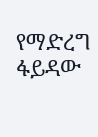የማድረግ ፋይዳው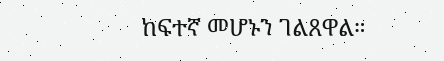ከፍተኛ መሆኑን ገልጸዋል።